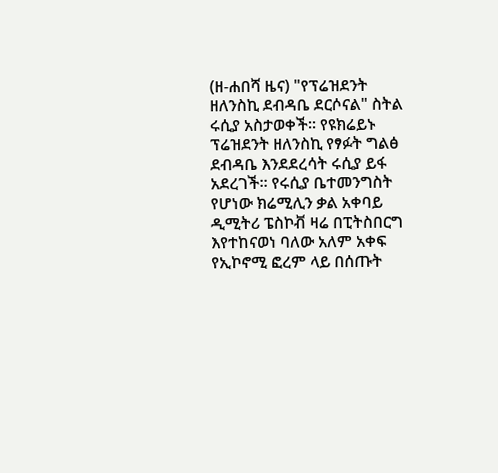(ዘ-ሐበሻ ዜና) "የፕሬዝደንት ዘለንስኪ ደብዳቤ ደርሶናል" ስትል ሩሲያ አስታወቀች፡፡ የዩክሬይኑ ፕሬዝደንት ዘለንስኪ የፃፉት ግልፅ ደብዳቤ እንደደረሳት ሩሲያ ይፋ አደረገች፡፡ የሩሲያ ቤተመንግስት የሆነው ክሬሚሊን ቃል አቀባይ ዲሚትሪ ፔስኮቭ ዛሬ በፒትስበርግ እየተከናወነ ባለው አለም አቀፍ የኢኮኖሚ ፎረም ላይ በሰጡት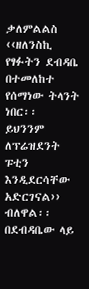ቃለምልልስ ‹‹ዘለንስኪ የፃፉትን ደብዳቤ በተመለከተ የሰማነው ትላንት ነበር፡፡
ይህንንም ለፕሬዝደንት ፑቲን እንዲደርሳቸው አድርገናል›› ብለዋል፡፡ በደብዳቤው ላይ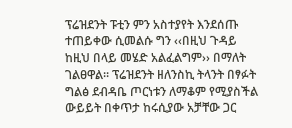ፕሬዝደንት ፑቲን ምን አስተያየት እንደሰጡ ተጠይቀው ሲመልሱ ግን ‹‹በዚህ ጉዳይ ከዚህ በላይ መሄድ አልፈልግም›› በማለት ገልፀዋል፡፡ ፕሬዝደንት ዘለንስኪ ትላንት በፃፉት ግልፅ ደብዳቤ ጦርነቱን ለማቆም የሚያስችል ውይይት በቀጥታ ከሩሲያው አቻቸው ጋር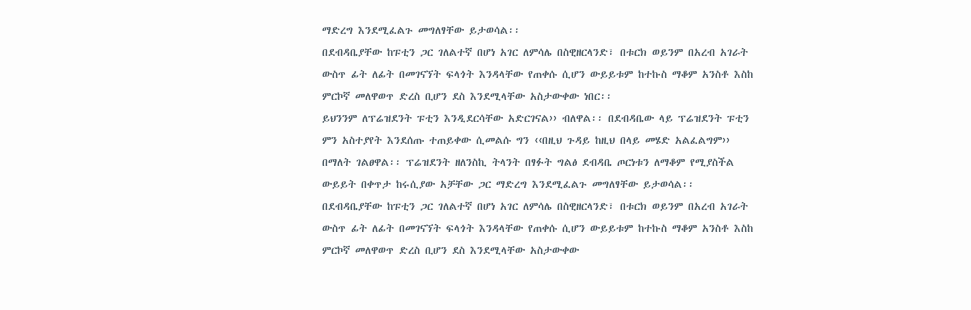ማድረግ እንደሚፈልጉ መግለፃቸው ይታወሳል፡፡
በደብዳቤያቸው ከፑቲን ጋር ገለልተኛ በሆነ አገር ለምሳሌ በስዊዘርላንድ፣ በቱርክ ወይንም በአረብ አገራት ውስጥ ፊት ለፊት በመገናኘት ፍላጎት እንዳላቸው የጠቀሱ ሲሆን ውይይቱም ከተኩስ ማቆም አንስቶ እስከ ምርኮኛ መለዋወጥ ድረስ ቢሆን ደስ እንደሚላቸው አስታውቀው ነበር፡፡
ይህንንም ለፕሬዝደንት ፑቲን እንዲደርሳቸው አድርገናል›› ብለዋል፡፡ በደብዳቤው ላይ ፕሬዝደንት ፑቲን ምን አስተያየት እንደሰጡ ተጠይቀው ሲመልሱ ግን ‹‹በዚህ ጉዳይ ከዚህ በላይ መሄድ አልፈልግም›› በማለት ገልፀዋል፡፡ ፕሬዝደንት ዘለንስኪ ትላንት በፃፉት ግልፅ ደብዳቤ ጦርነቱን ለማቆም የሚያስችል ውይይት በቀጥታ ከሩሲያው አቻቸው ጋር ማድረግ እንደሚፈልጉ መግለፃቸው ይታወሳል፡፡
በደብዳቤያቸው ከፑቲን ጋር ገለልተኛ በሆነ አገር ለምሳሌ በስዊዘርላንድ፣ በቱርክ ወይንም በአረብ አገራት ውስጥ ፊት ለፊት በመገናኘት ፍላጎት እንዳላቸው የጠቀሱ ሲሆን ውይይቱም ከተኩስ ማቆም አንስቶ እስከ ምርኮኛ መለዋወጥ ድረስ ቢሆን ደስ እንደሚላቸው አስታውቀው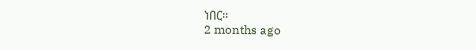ነበር፡፡
2 months ago